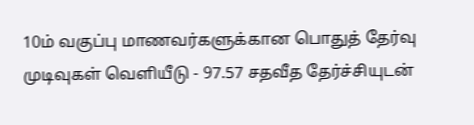10ம் வகுப்பு மாணவர்களுக்கான பொதுத் தேர்வு முடிவுகள் வெளியீடு - 97.57 சதவீத தேர்ச்சியுடன்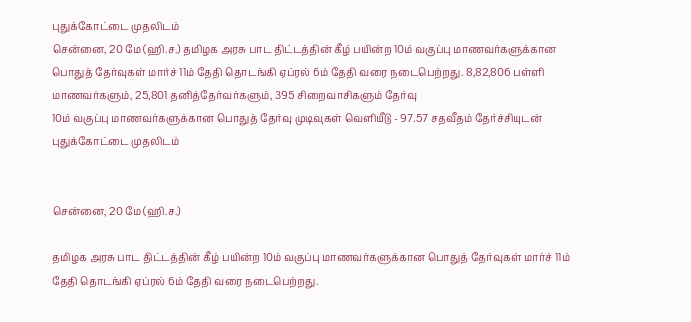புதுக்கோட்டை முதலிடம்
சென்னை, 20 மே (ஹி.ச.) தமிழக அரசு பாட திட்டத்தின் கீழ் பயின்ற 10ம் வகுப்பு மாணவர்களுக்கான பொதுத் தேர்வுகள் மார்ச் 11ம் தேதி தொடங்கி ஏப்ரல் 6ம் தேதி வரை நடைபெற்றது. 8,82,806 பள்ளி மாணவர்களும், 25,801 தனித்தேர்வர்களும், 395 சிறைவாசிகளும் தேர்வு
10ம் வகுப்பு மாணவர்களுக்கான பொதுத் தேர்வு முடிவுகள் வெளியீடு - 97.57 சதவீதம் தேர்ச்சியுடன் புதுக்கோட்டை முதலிடம்


சென்னை, 20 மே (ஹி.ச.)

தமிழக அரசு பாட திட்டத்தின் கீழ் பயின்ற 10ம் வகுப்பு மாணவர்களுக்கான பொதுத் தேர்வுகள் மார்ச் 11ம் தேதி தொடங்கி ஏப்ரல் 6ம் தேதி வரை நடைபெற்றது.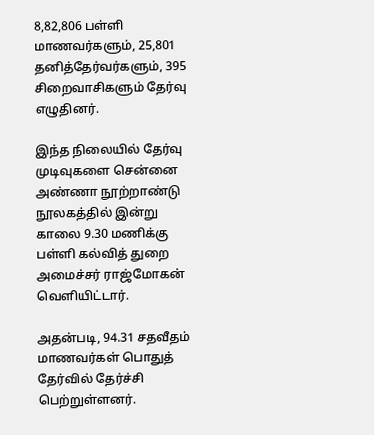8,82,806 பள்ளி மாணவர்களும், 25,801 தனித்தேர்வர்களும், 395 சிறைவாசிகளும் தேர்வு எழுதினர்.

இந்த நிலையில் தேர்வு முடிவுகளை சென்னை அண்ணா நூற்றாண்டு நூலகத்தில் இன்று காலை 9.30 மணிக்கு பள்ளி கல்வித் துறை அமைச்சர் ராஜ்மோகன் வெளியிட்டார்.

அதன்படி, 94.31 சதவீதம் மாணவர்கள் பொதுத் தேர்வில் தேர்ச்சி பெற்றுள்ளனர்.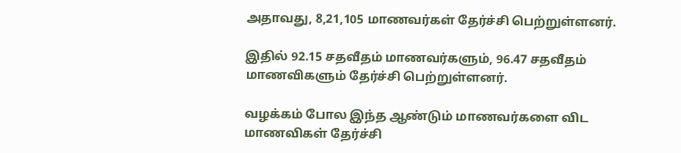அதாவது, 8,21,105 மாணவர்கள் தேர்ச்சி பெற்றுள்ளனர்.

இதில் 92.15 சதவீதம் மாணவர்களும், 96.47 சதவீதம் மாணவிகளும் தேர்ச்சி பெற்றுள்ளனர்.

வழக்கம் போல இந்த ஆண்டும் மாணவர்களை விட மாணவிகள் தேர்ச்சி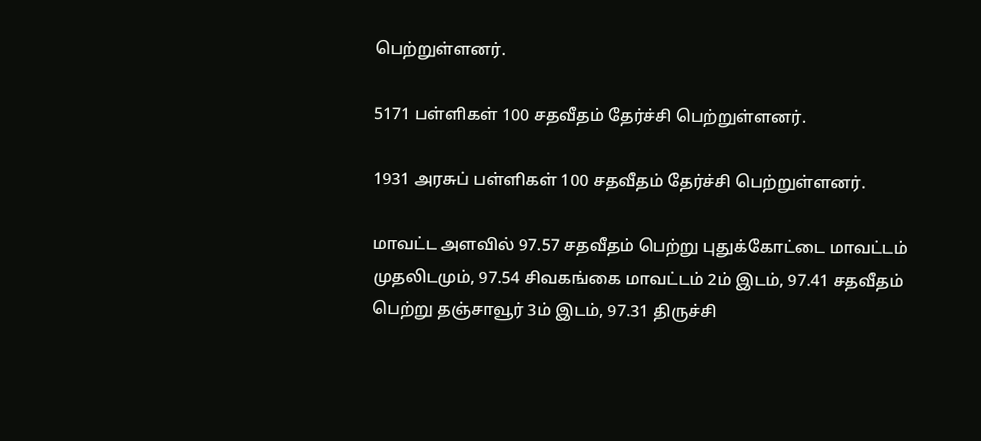பெற்றுள்ளனர்.

5171 பள்ளிகள் 100 சதவீதம் தேர்ச்சி பெற்றுள்ளனர்.

1931 அரசுப் பள்ளிகள் 100 சதவீதம் தேர்ச்சி பெற்றுள்ளனர்.

மாவட்ட அளவில் 97.57 சதவீதம் பெற்று புதுக்கோட்டை மாவட்டம் முதலிடமும், 97.54 சிவகங்கை மாவட்டம் 2ம் இடம், 97.41 சதவீதம் பெற்று தஞ்சாவூர் 3ம் இடம், 97.31 திருச்சி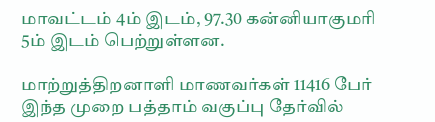மாவட்டம் 4ம் இடம், 97.30 கன்னியாகுமரி 5ம் இடம் பெற்றுள்ளன.

மாற்றுத்திறனாளி மாணவர்கள் 11416 பேர் இந்த முறை பத்தாம் வகுப்பு தேர்வில்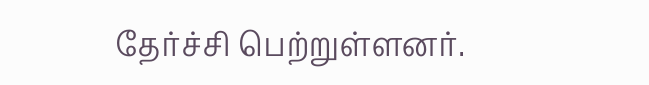தேர்ச்சி பெற்றுள்ளனர்.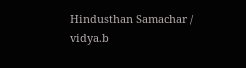Hindusthan Samachar / vidya.b